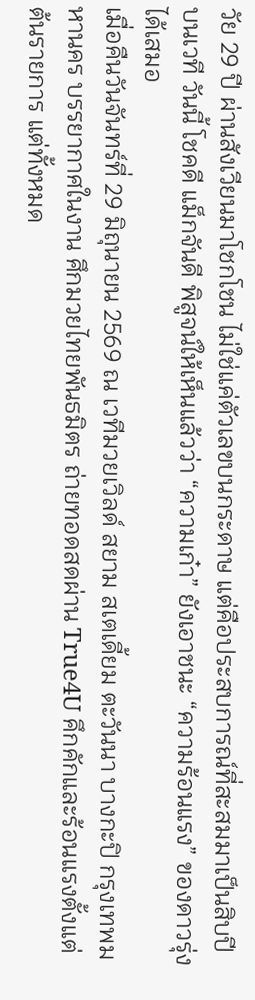วัย 29 ปี ผ่านสังเวียนมาโชกโชน ไม่ใช่แค่ตัวเลขบนกระดาษ แต่คือประสบการณ์ที่สะสมมาเป็นสิบปีบนเวที วันนี้ โชคดี แม็กจันดี พิสูจน์ให้เห็นแล้วว่า “ความเก๋า” ยังเอาชนะ “ความร้อนแรง” ของดาวรุ่งได้เสมอ
เมื่อคืนวันจันทร์ที่ 29 มิถุนายน 2569 ณ เวทีมวยเวิลด์ สยาม สเตเดี้ยม ตะวันนา บางกะปิ กรุงเทพมหานคร บรรยากาศในงาน ศึกมวยไทยพันธมิตร ถ่ายทอดสดผ่าน True4U คึกคักและร้อนแรงตั้งแต่ต้นรายการ แต่ทั้งหมด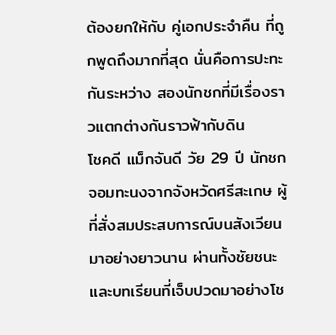ต้องยกให้กับ คู่เอกประจำคืน ที่ถูกพูดถึงมากที่สุด นั่นคือการปะทะกันระหว่าง สองนักชกที่มีเรื่องราวแตกต่างกันราวฟ้ากับดิน
โชคดี แม็กจันดี วัย 29 ปี นักชกจอมทะนงจากจังหวัดศรีสะเกษ ผู้ที่สั่งสมประสบการณ์บนสังเวียนมาอย่างยาวนาน ผ่านทั้งชัยชนะและบทเรียนที่เจ็บปวดมาอย่างโช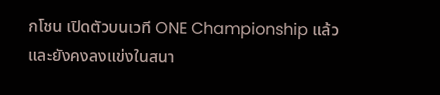กโชน เปิดตัวบนเวที ONE Championship แล้วและยังคงลงแข่งในสนา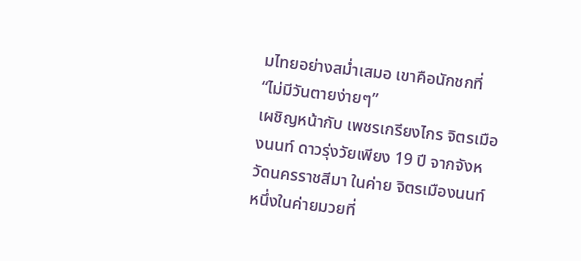มไทยอย่างสม่ำเสมอ เขาคือนักชกที่ “ไม่มีวันตายง่ายๆ”
เผชิญหน้ากับ เพชรเกรียงไกร จิตรเมืองนนท์ ดาวรุ่งวัยเพียง 19 ปี จากจังหวัดนครราชสีมา ในค่าย จิตรเมืองนนท์ หนึ่งในค่ายมวยที่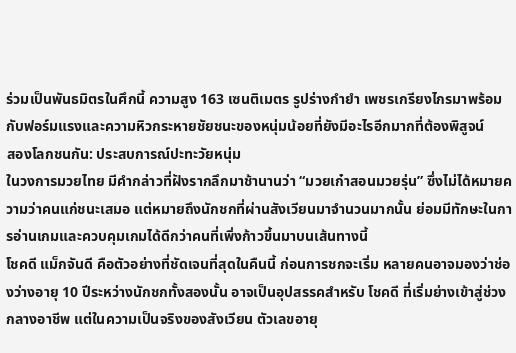ร่วมเป็นพันธมิตรในศึกนี้ ความสูง 163 เซนติเมตร รูปร่างกำยำ เพชรเกรียงไกรมาพร้อมกับฟอร์มแรงและความหิวกระหายชัยชนะของหนุ่มน้อยที่ยังมีอะไรอีกมากที่ต้องพิสูจน์
สองโลกชนกัน: ประสบการณ์ปะทะวัยหนุ่ม
ในวงการมวยไทย มีคำกล่าวที่ฝังรากลึกมาช้านานว่า “มวยเก๋าสอนมวยรุ่น” ซึ่งไม่ได้หมายความว่าคนแก่ชนะเสมอ แต่หมายถึงนักชกที่ผ่านสังเวียนมาจำนวนมากนั้น ย่อมมีทักษะในการอ่านเกมและควบคุมเกมได้ดีกว่าคนที่เพิ่งก้าวขึ้นมาบนเส้นทางนี้
โชคดี แม็กจันดี คือตัวอย่างที่ชัดเจนที่สุดในคืนนี้ ก่อนการชกจะเริ่ม หลายคนอาจมองว่าช่องว่างอายุ 10 ปีระหว่างนักชกทั้งสองนั้น อาจเป็นอุปสรรคสำหรับ โชคดี ที่เริ่มย่างเข้าสู่ช่วงกลางอาชีพ แต่ในความเป็นจริงของสังเวียน ตัวเลขอายุ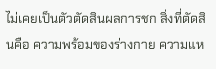ไม่เคยเป็นตัวตัดสินผลการชก สิ่งที่ตัดสินคือ ความพร้อมของร่างกาย ความแห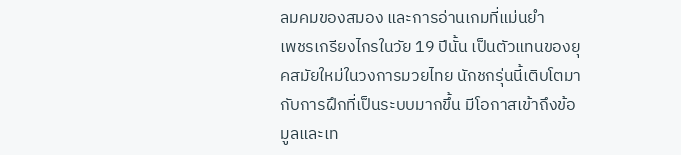ลมคมของสมอง และการอ่านเกมที่แม่นยำ
เพชรเกรียงไกรในวัย 19 ปีนั้น เป็นตัวแทนของยุคสมัยใหม่ในวงการมวยไทย นักชกรุ่นนี้เติบโตมากับการฝึกที่เป็นระบบมากขึ้น มีโอกาสเข้าถึงข้อมูลและเท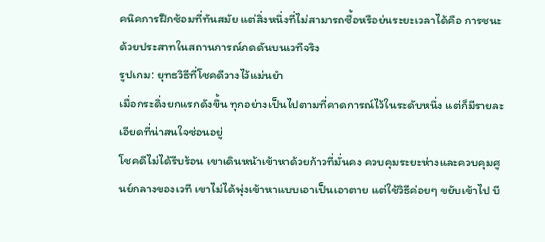คนิคการฝึกซ้อมที่ทันสมัย แต่สิ่งหนึ่งที่ไม่สามารถซื้อหรือย่นระยะเวลาได้คือ การชนะด้วยประสาทในสถานการณ์กดดันบนเวทีจริง
รูปเกม: ยุทธวิธีที่โชคดีวางไว้แม่นยำ
เมื่อกระดิ่งยกแรกดังขึ้น ทุกอย่างเป็นไปตามที่คาดการณ์ไว้ในระดับหนึ่ง แต่ก็มีรายละเอียดที่น่าสนใจซ่อนอยู่
โชคดีไม่ได้รีบร้อน เขาเดินหน้าเข้าหาด้วยก้าวที่มั่นคง ควบคุมระยะห่างและควบคุมศูนย์กลางของเวที เขาไม่ได้พุ่งเข้าหาแบบเอาเป็นเอาตาย แต่ใช้วิธีค่อยๆ ขยับเข้าไป บี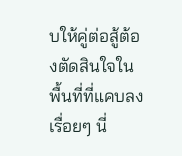บให้คู่ต่อสู้ต้องตัดสินใจในพื้นที่ที่แคบลงเรื่อยๆ นี่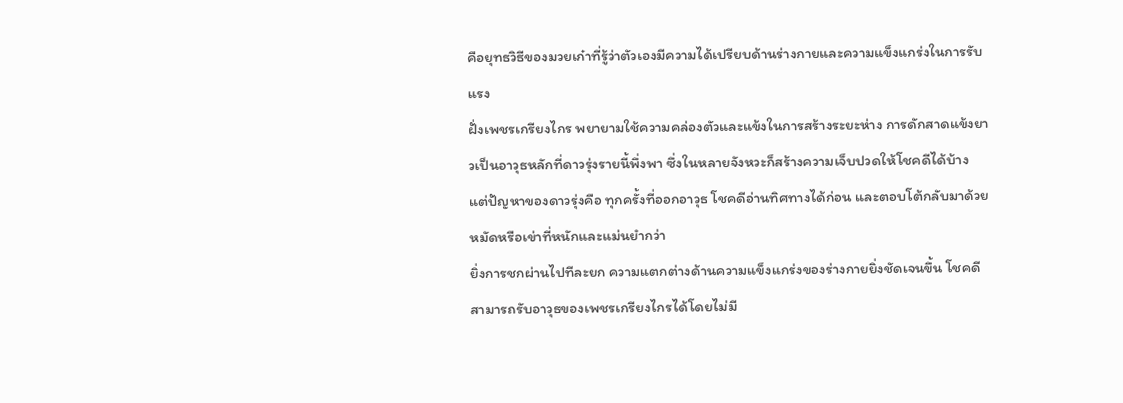คือยุทธวิธีของมวยเก๋าที่รู้ว่าตัวเองมีความได้เปรียบด้านร่างกายและความแข็งแกร่งในการรับแรง
ฝั่งเพชรเกรียงไกร พยายามใช้ความคล่องตัวและแข้งในการสร้างระยะห่าง การดักสาดแข้งยาวเป็นอาวุธหลักที่ดาวรุ่งรายนี้พึ่งพา ซึ่งในหลายจังหวะก็สร้างความเจ็บปวดให้โชคดีได้บ้าง แต่ปัญหาของดาวรุ่งคือ ทุกครั้งที่ออกอาวุธ โชคดีอ่านทิศทางได้ก่อน และตอบโต้กลับมาด้วยหมัดหรือเข่าที่หนักและแม่นยำกว่า
ยิ่งการชกผ่านไปทีละยก ความแตกต่างด้านความแข็งแกร่งของร่างกายยิ่งชัดเจนขึ้น โชคดีสามารถรับอาวุธของเพชรเกรียงไกรได้โดยไม่มี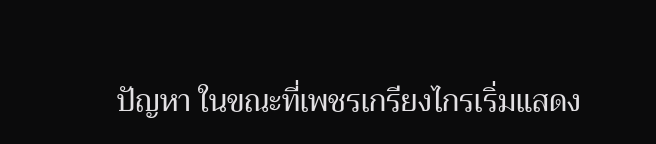ปัญหา ในขณะที่เพชรเกรียงไกรเริ่มแสดง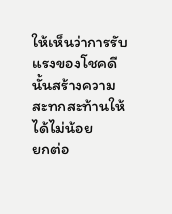ให้เห็นว่าการรับแรงของโชคดีนั้นสร้างความสะทกสะท้านให้ได้ไม่น้อย
ยกต่อ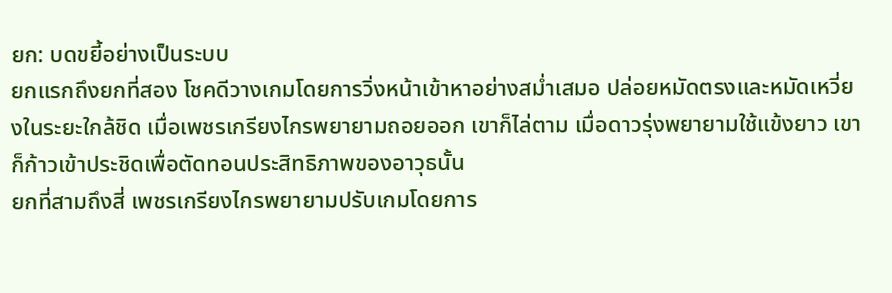ยก: บดขยี้อย่างเป็นระบบ
ยกแรกถึงยกที่สอง โชคดีวางเกมโดยการวิ่งหน้าเข้าหาอย่างสม่ำเสมอ ปล่อยหมัดตรงและหมัดเหวี่ยงในระยะใกล้ชิด เมื่อเพชรเกรียงไกรพยายามถอยออก เขาก็ไล่ตาม เมื่อดาวรุ่งพยายามใช้แข้งยาว เขาก็ก้าวเข้าประชิดเพื่อตัดทอนประสิทธิภาพของอาวุธนั้น
ยกที่สามถึงสี่ เพชรเกรียงไกรพยายามปรับเกมโดยการ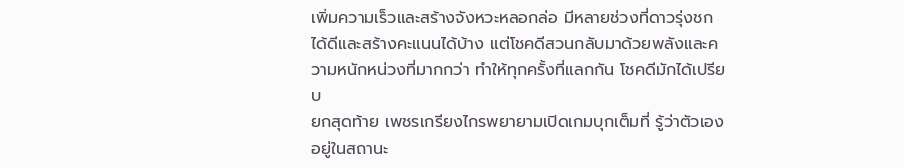เพิ่มความเร็วและสร้างจังหวะหลอกล่อ มีหลายช่วงที่ดาวรุ่งชกได้ดีและสร้างคะแนนได้บ้าง แต่โชคดีสวนกลับมาด้วยพลังและความหนักหน่วงที่มากกว่า ทำให้ทุกครั้งที่แลกกัน โชคดีมักได้เปรียบ
ยกสุดท้าย เพชรเกรียงไกรพยายามเปิดเกมบุกเต็มที่ รู้ว่าตัวเองอยู่ในสถานะ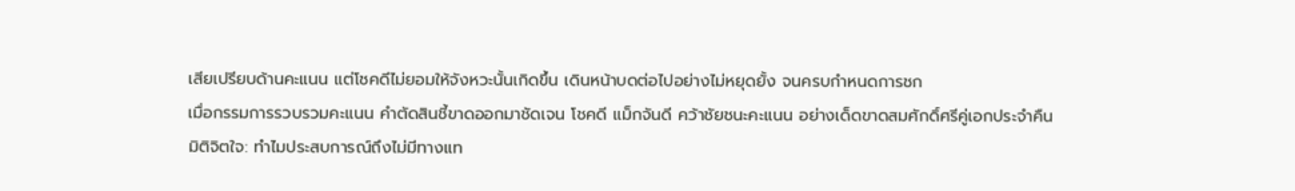เสียเปรียบด้านคะแนน แต่โชคดีไม่ยอมให้จังหวะนั้นเกิดขึ้น เดินหน้าบดต่อไปอย่างไม่หยุดยั้ง จนครบกำหนดการชก
เมื่อกรรมการรวบรวมคะแนน คำตัดสินชี้ขาดออกมาชัดเจน โชคดี แม็กจันดี คว้าชัยชนะคะแนน อย่างเด็ดขาดสมศักดิ์ศรีคู่เอกประจำคืน
มิติจิตใจ: ทำไมประสบการณ์ถึงไม่มีทางแท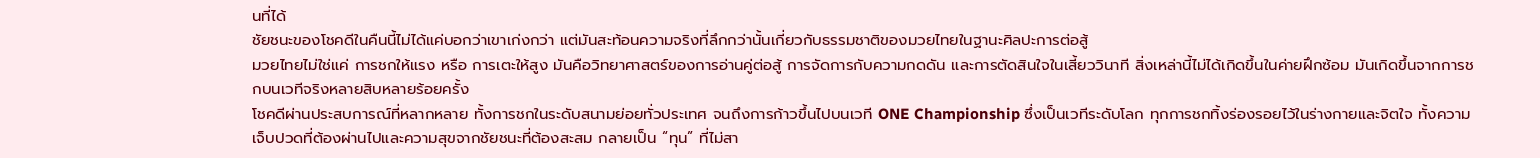นที่ได้
ชัยชนะของโชคดีในคืนนี้ไม่ได้แค่บอกว่าเขาเก่งกว่า แต่มันสะท้อนความจริงที่ลึกกว่านั้นเกี่ยวกับธรรมชาติของมวยไทยในฐานะศิลปะการต่อสู้
มวยไทยไม่ใช่แค่ การชกให้แรง หรือ การเตะให้สูง มันคือวิทยาศาสตร์ของการอ่านคู่ต่อสู้ การจัดการกับความกดดัน และการตัดสินใจในเสี้ยววินาที สิ่งเหล่านี้ไม่ได้เกิดขึ้นในค่ายฝึกซ้อม มันเกิดขึ้นจากการชกบนเวทีจริงหลายสิบหลายร้อยครั้ง
โชคดีผ่านประสบการณ์ที่หลากหลาย ทั้งการชกในระดับสนามย่อยทั่วประเทศ จนถึงการก้าวขึ้นไปบนเวที ONE Championship ซึ่งเป็นเวทีระดับโลก ทุกการชกทิ้งร่องรอยไว้ในร่างกายและจิตใจ ทั้งความเจ็บปวดที่ต้องผ่านไปและความสุขจากชัยชนะที่ต้องสะสม กลายเป็น “ทุน” ที่ไม่สา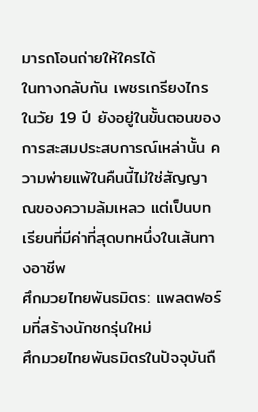มารถโอนถ่ายให้ใครได้
ในทางกลับกัน เพชรเกรียงไกรในวัย 19 ปี ยังอยู่ในขั้นตอนของการสะสมประสบการณ์เหล่านั้น ความพ่ายแพ้ในคืนนี้ไม่ใช่สัญญาณของความล้มเหลว แต่เป็นบทเรียนที่มีค่าที่สุดบทหนึ่งในเส้นทางอาชีพ
ศึกมวยไทยพันธมิตร: แพลตฟอร์มที่สร้างนักชกรุ่นใหม่
ศึกมวยไทยพันธมิตรในปัจจุบันถื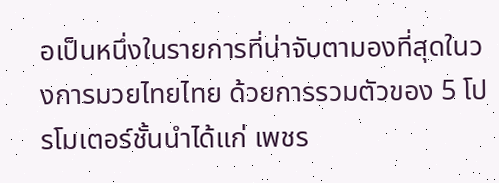อเป็นหนึ่งในรายการที่น่าจับตามองที่สุดในวงการมวยไทยไทย ด้วยการรวมตัวของ 5 โปรโมเตอร์ชั้นนำได้แก่ เพชร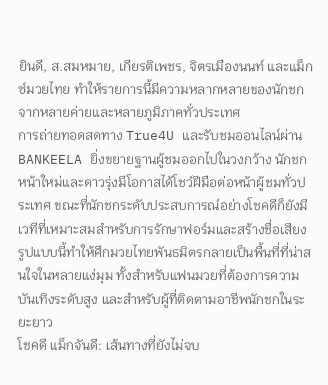ยินดี, ส.สมหมาย, เกียรติเพชร, จิตรเมืองนนท์ และแม็กซ์มวยไทย ทำให้รายการนี้มีความหลากหลายของนักชกจากหลายค่ายและหลายภูมิภาคทั่วประเทศ
การถ่ายทอดสดทาง True4U และรับชมออนไลน์ผ่าน BANKEELA ยิ่งขยายฐานผู้ชมออกไปในวงกว้าง นักชกหน้าใหม่และดาวรุ่งมีโอกาสได้โชว์ฝีมือต่อหน้าผู้ชมทั่วประเทศ ขณะที่นักชกระดับประสบการณ์อย่างโชคดีก็ยังมีเวทีที่เหมาะสมสำหรับการรักษาฟอร์มและสร้างชื่อเสียง
รูปแบบนี้ทำให้ศึกมวยไทยพันธมิตรกลายเป็นพื้นที่ที่น่าสนใจในหลายแง่มุม ทั้งสำหรับแฟนมวยที่ต้องการความบันเทิงระดับสูง และสำหรับผู้ที่ติดตามอาชีพนักชกในระยะยาว
โชคดี แม็กจันดี: เส้นทางที่ยังไม่จบ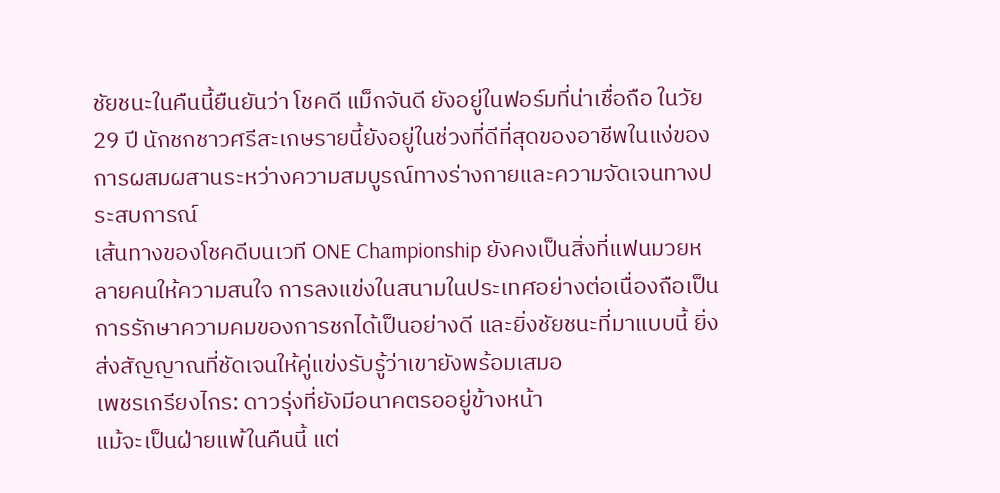ชัยชนะในคืนนี้ยืนยันว่า โชคดี แม็กจันดี ยังอยู่ในฟอร์มที่น่าเชื่อถือ ในวัย 29 ปี นักชกชาวศรีสะเกษรายนี้ยังอยู่ในช่วงที่ดีที่สุดของอาชีพในแง่ของการผสมผสานระหว่างความสมบูรณ์ทางร่างกายและความจัดเจนทางประสบการณ์
เส้นทางของโชคดีบนเวที ONE Championship ยังคงเป็นสิ่งที่แฟนมวยหลายคนให้ความสนใจ การลงแข่งในสนามในประเทศอย่างต่อเนื่องถือเป็นการรักษาความคมของการชกได้เป็นอย่างดี และยิ่งชัยชนะที่มาแบบนี้ ยิ่งส่งสัญญาณที่ชัดเจนให้คู่แข่งรับรู้ว่าเขายังพร้อมเสมอ
เพชรเกรียงไกร: ดาวรุ่งที่ยังมีอนาคตรออยู่ข้างหน้า
แม้จะเป็นฝ่ายแพ้ในคืนนี้ แต่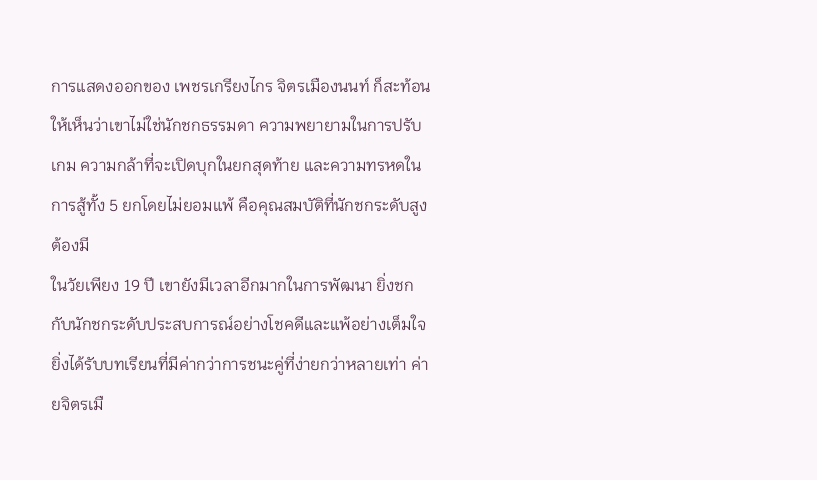การแสดงออกของ เพชรเกรียงไกร จิตรเมืองนนท์ ก็สะท้อนให้เห็นว่าเขาไม่ใช่นักชกธรรมดา ความพยายามในการปรับเกม ความกล้าที่จะเปิดบุกในยกสุดท้าย และความทรหดในการสู้ทั้ง 5 ยกโดยไม่ยอมแพ้ คือคุณสมบัติที่นักชกระดับสูงต้องมี
ในวัยเพียง 19 ปี เขายังมีเวลาอีกมากในการพัฒนา ยิ่งชกกับนักชกระดับประสบการณ์อย่างโชคดีและแพ้อย่างเต็มใจ ยิ่งได้รับบทเรียนที่มีค่ากว่าการชนะคู่ที่ง่ายกว่าหลายเท่า ค่ายจิตรเมื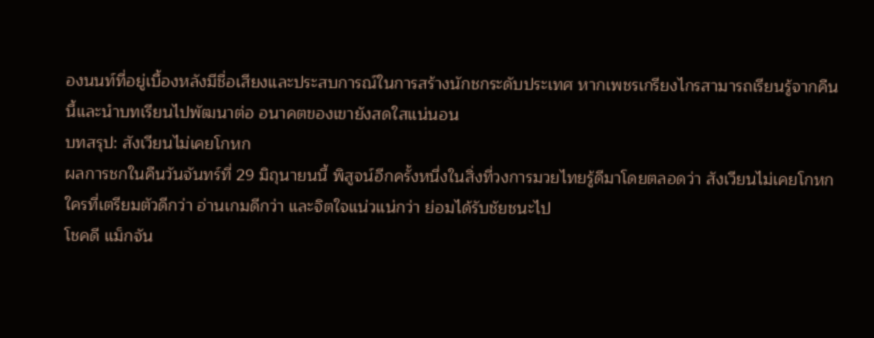องนนท์ที่อยู่เบื้องหลังมีชื่อเสียงและประสบการณ์ในการสร้างนักชกระดับประเทศ หากเพชรเกรียงไกรสามารถเรียนรู้จากคืนนี้และนำบทเรียนไปพัฒนาต่อ อนาคตของเขายังสดใสแน่นอน
บทสรุป: สังเวียนไม่เคยโกหก
ผลการชกในคืนวันจันทร์ที่ 29 มิถุนายนนี้ พิสูจน์อีกครั้งหนึ่งในสิ่งที่วงการมวยไทยรู้ดีมาโดยตลอดว่า สังเวียนไม่เคยโกหก ใครที่เตรียมตัวดีกว่า อ่านเกมดีกว่า และจิตใจแน่วแน่กว่า ย่อมได้รับชัยชนะไป
โชคดี แม็กจัน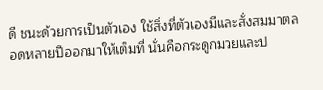ดี ชนะด้วยการเป็นตัวเอง ใช้สิ่งที่ตัวเองมีและสั่งสมมาตลอดหลายปีออกมาให้เต็มที่ นั่นคือกระดูกมวยและป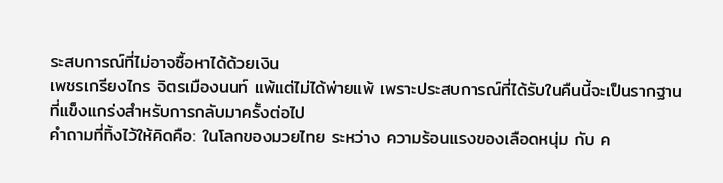ระสบการณ์ที่ไม่อาจซื้อหาได้ด้วยเงิน
เพชรเกรียงไกร จิตรเมืองนนท์ แพ้แต่ไม่ได้พ่ายแพ้ เพราะประสบการณ์ที่ได้รับในคืนนี้จะเป็นรากฐานที่แข็งแกร่งสำหรับการกลับมาครั้งต่อไป
คำถามที่ทิ้งไว้ให้คิดคือ: ในโลกของมวยไทย ระหว่าง ความร้อนแรงของเลือดหนุ่ม กับ ค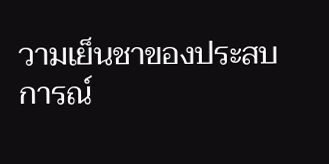วามเย็นชาของประสบการณ์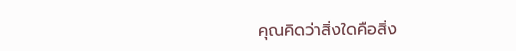คุณคิดว่าสิ่งใดคือสิ่ง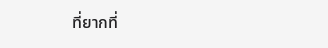ที่ยากที่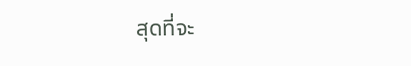สุดที่จะ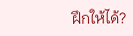ฝึกให้ได้?